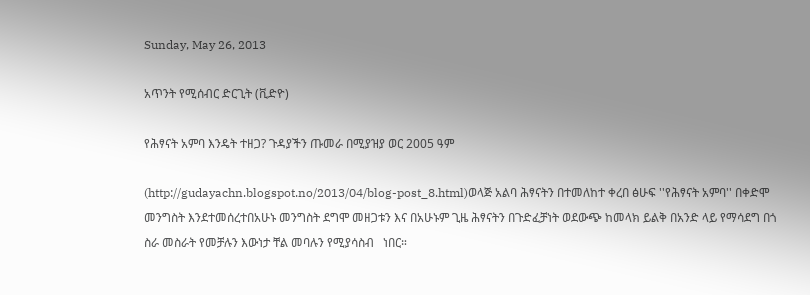Sunday, May 26, 2013

አጥንት የሚሰብር ድርጊት (ቪድዮ)

የሕፃናት አምባ እንዴት ተዘጋ? ጉዳያችን ጡመራ በሚያዝያ ወር 2005 ዓም

(http://gudayachn.blogspot.no/2013/04/blog-post_8.html)ወላጅ አልባ ሕፃናትን በተመለከተ ቀረበ ፅሁፍ ''የሕፃናት አምባ'' በቀድሞ መንግስት እንደተመሰረተበአሁኑ መንግስት ደግሞ መዘጋቱን እና በአሁኑም ጊዜ ሕፃናትን በጉድፈቻነት ወደውጭ ከመላክ ይልቅ በአንድ ላይ የማሳደግ በጎ ስራ መስራት የመቻሉን እውነታ ቸል መባሉን የሚያሳስብ   ነበር።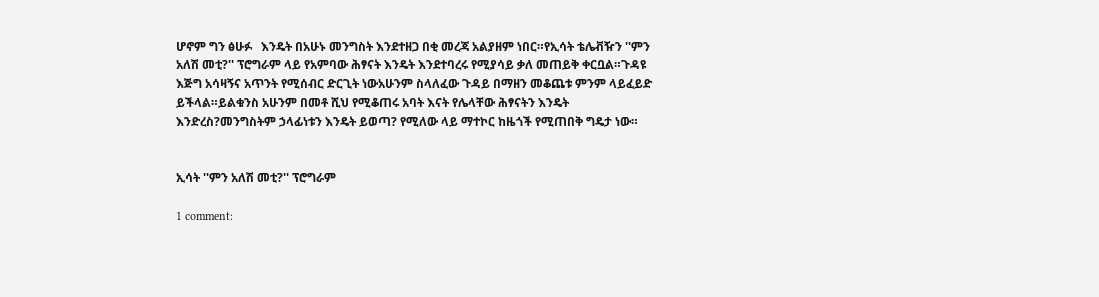ሆኖም ግን ፅሁፉ   እንዴት በአሁኑ መንግስት እንደተዘጋ በቂ መረጃ አልያዘም ነበር።የኢሳት ቴሌቭዥን ''ምን አለሽ መቲ?'' ፕሮግራም ላይ የአምባው ሕፃናት እንዴት እንደተባረሩ የሚያሳይ ቃለ መጠይቅ ቀርቧል።ጉዳዩ እጅግ አሳዛኝና አጥንት የሚሰብር ድርጊት ነውአሁንም ስላለፈው ጉዳይ በማዘን መቆጨቱ ምንም ላይፈይድ ይችላል።ይልቁንስ አሁንም በመቶ ሺህ የሚቆጠሩ አባት እናት የሌላቸው ሕፃናትን እንዴት እንድረስ?መንግስትም ኃላፊነቱን እንዴት ይወጣ? የሚለው ላይ ማተኮር ከዜጎች የሚጠበቅ ግዴታ ነው።


ኢሳት ''ምን አለሽ መቲ?'' ፕሮግራም

1 comment: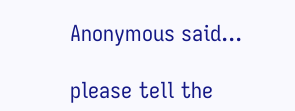Anonymous said...

please tell the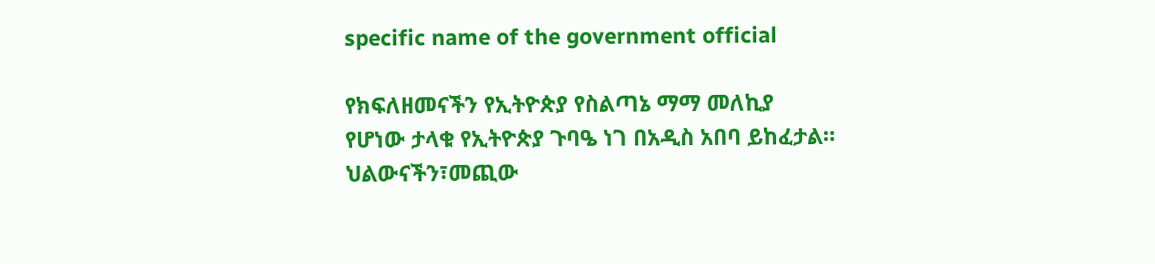specific name of the government official

የክፍለዘመናችን የኢትዮጵያ የስልጣኔ ማማ መለኪያ የሆነው ታላቁ የኢትዮጵያ ጉባዔ ነገ በአዲስ አበባ ይከፈታል። ህልውናችን፣መጪው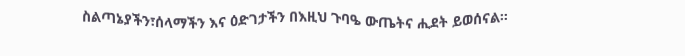ስልጣኔያችን፣ሰላማችን እና ዕድገታችን በእዚህ ጉባዔ ውጤትና ሒደት ይወሰናል።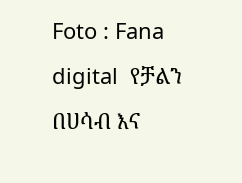Foto : Fana digital  የቻልን በሀሳብ እና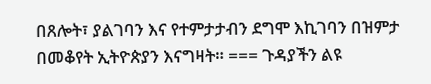በጸሎት፣ ያልገባን እና የተምታታብን ደግሞ እኪገባን በዝምታ በመቆየት ኢትዮጵያን እናግዛት። === ጉዳያችን ልዩ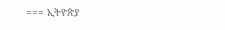=== ኢትዮጵያ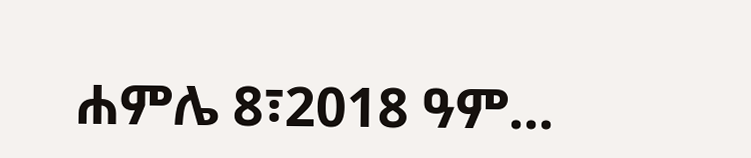ሐምሌ 8፣2018 ዓም...